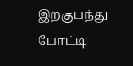இறகுபந்து போட்டி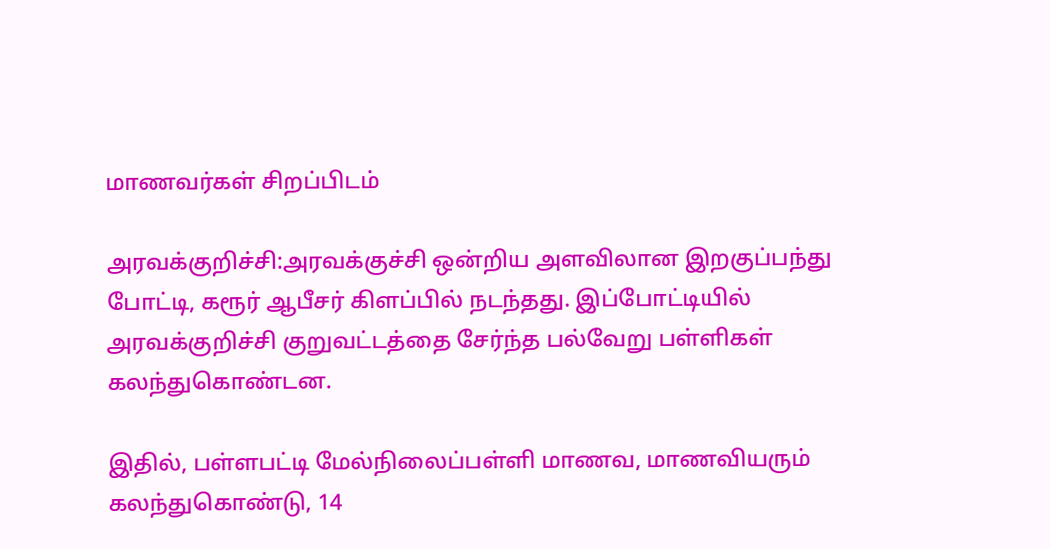மாணவர்கள் சிறப்பிடம்

அரவக்குறிச்சி:அரவக்குச்சி ஒன்றிய அளவிலான இறகுப்பந்து போட்டி, கரூர் ஆபீசர் கிளப்பில் நடந்தது. இப்போட்டியில் அரவக்குறிச்சி குறுவட்டத்தை சேர்ந்த பல்வேறு பள்ளிகள் கலந்துகொண்டன.

இதில், பள்ளபட்டி மேல்நிலைப்பள்ளி மாணவ, மாணவியரும் கலந்துகொண்டு, 14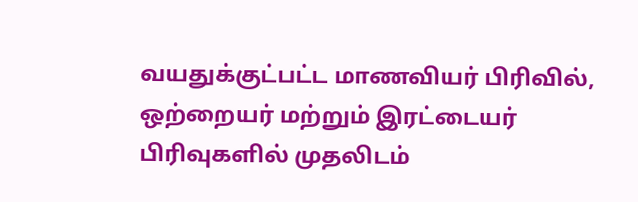வயதுக்குட்பட்ட மாணவியர் பிரிவில், ஒற்றையர் மற்றும் இரட்டையர் பிரிவுகளில் முதலிடம்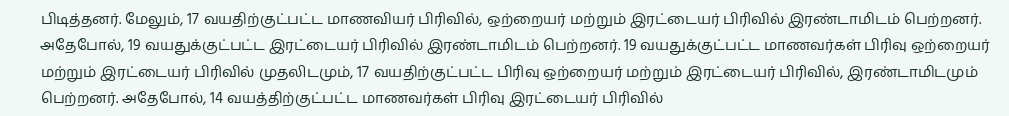பிடித்தனர். மேலும், 17 வயதிற்குட்பட்ட மாணவியர் பிரிவில், ஒற்றையர் மற்றும் இரட்டையர் பிரிவில் இரண்டாமிடம் பெற்றனர். அதேபோல், 19 வயதுக்குட்பட்ட இரட்டையர் பிரிவில் இரண்டாமிடம் பெற்றனர். 19 வயதுக்குட்பட்ட மாணவர்கள் பிரிவு ஒற்றையர் மற்றும் இரட்டையர் பிரிவில் முதலிடமும், 17 வயதிற்குட்பட்ட பிரிவு ஒற்றையர் மற்றும் இரட்டையர் பிரிவில், இரண்டாமிடமும் பெற்றனர். அதேபோல், 14 வயத்திற்குட்பட்ட மாணவர்கள் பிரிவு இரட்டையர் பிரிவில்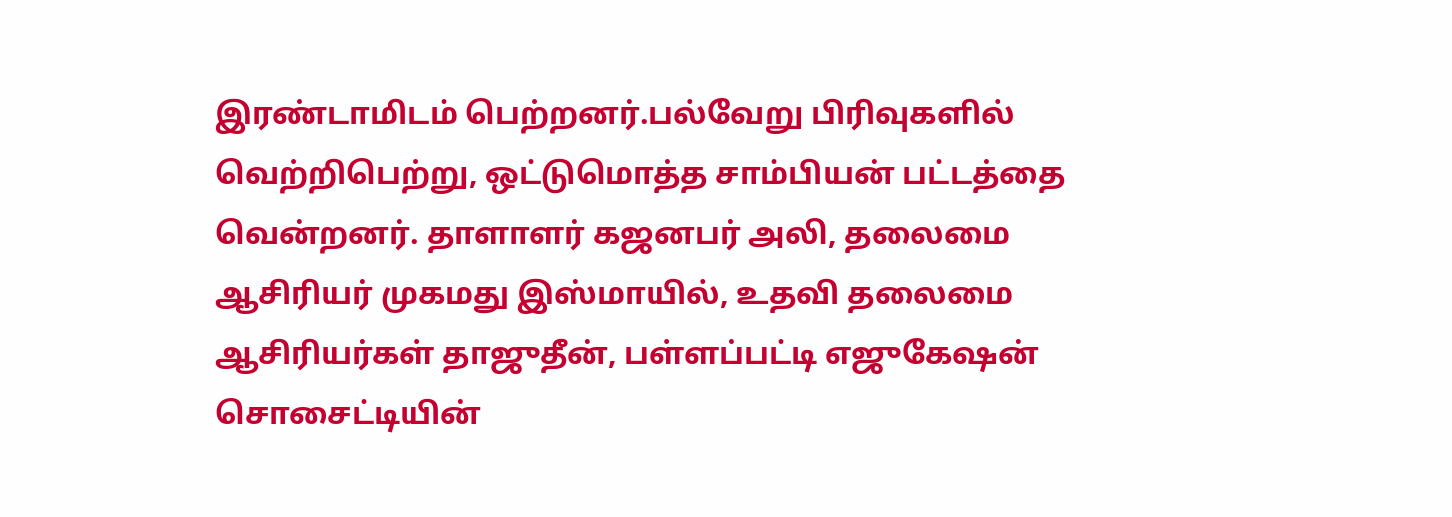இரண்டாமிடம் பெற்றனர்.பல்வேறு பிரிவுகளில் வெற்றிபெற்று, ஒட்டுமொத்த சாம்பியன் பட்டத்தை வென்றனர். தாளாளர் கஜனபர் அலி, தலைமை ஆசிரியர் முகமது இஸ்மாயில், உதவி தலைமை ஆசிரியர்கள் தாஜுதீன், பள்ளப்பட்டி எஜுகேஷன் சொசைட்டியின்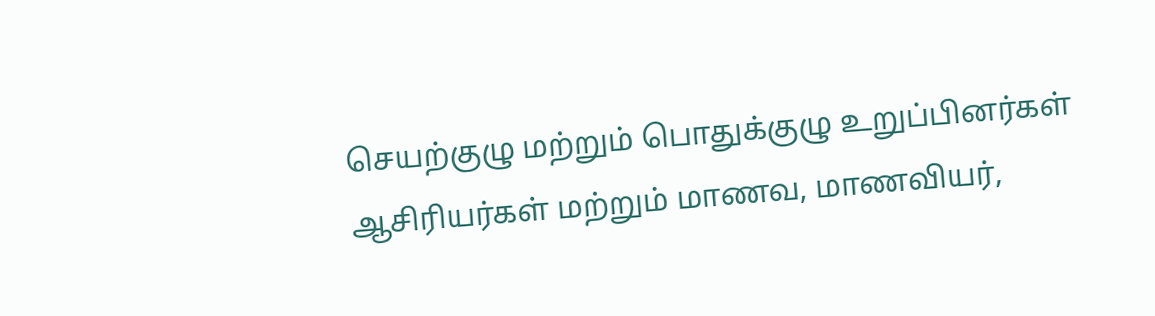செயற்குழு மற்றும் பொதுக்குழு உறுப்பினர்கள் ஆசிரியர்கள் மற்றும் மாணவ, மாணவியர்,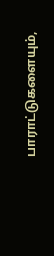பாராட்டுகளையும்,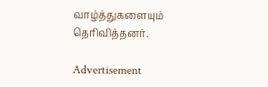வாழ்த்துகளையும் தெரிவித்தனர்.

Advertisement